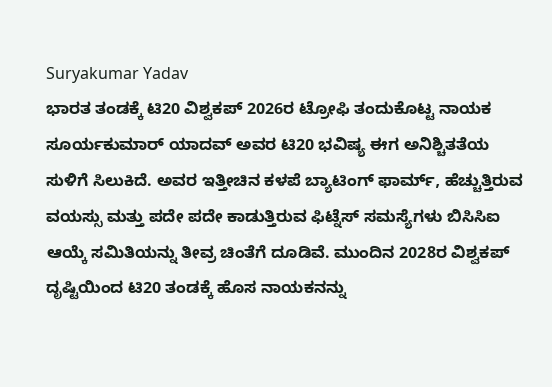Suryakumar Yadav
ಭಾರತ ತಂಡಕ್ಕೆ ಟಿ20 ವಿಶ್ವಕಪ್ 2026ರ ಟ್ರೋಫಿ ತಂದುಕೊಟ್ಟ ನಾಯಕ ಸೂರ್ಯಕುಮಾರ್ ಯಾದವ್ ಅವರ ಟಿ20 ಭವಿಷ್ಯ ಈಗ ಅನಿಶ್ಚಿತತೆಯ ಸುಳಿಗೆ ಸಿಲುಕಿದೆ. ಅವರ ಇತ್ತೀಚಿನ ಕಳಪೆ ಬ್ಯಾಟಿಂಗ್ ಫಾರ್ಮ್, ಹೆಚ್ಚುತ್ತಿರುವ ವಯಸ್ಸು ಮತ್ತು ಪದೇ ಪದೇ ಕಾಡುತ್ತಿರುವ ಫಿಟ್ನೆಸ್ ಸಮಸ್ಯೆಗಳು ಬಿಸಿಸಿಐ ಆಯ್ಕೆ ಸಮಿತಿಯನ್ನು ತೀವ್ರ ಚಿಂತೆಗೆ ದೂಡಿವೆ. ಮುಂದಿನ 2028ರ ವಿಶ್ವಕಪ್ ದೃಷ್ಟಿಯಿಂದ ಟಿ20 ತಂಡಕ್ಕೆ ಹೊಸ ನಾಯಕನನ್ನು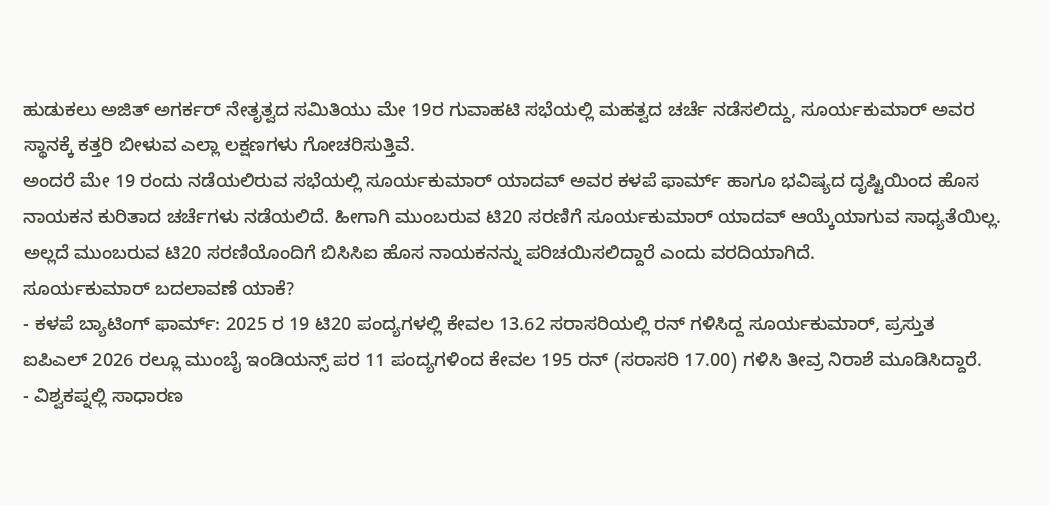ಹುಡುಕಲು ಅಜಿತ್ ಅಗರ್ಕರ್ ನೇತೃತ್ವದ ಸಮಿತಿಯು ಮೇ 19ರ ಗುವಾಹಟಿ ಸಭೆಯಲ್ಲಿ ಮಹತ್ವದ ಚರ್ಚೆ ನಡೆಸಲಿದ್ದು, ಸೂರ್ಯಕುಮಾರ್ ಅವರ ಸ್ಥಾನಕ್ಕೆ ಕತ್ತರಿ ಬೀಳುವ ಎಲ್ಲಾ ಲಕ್ಷಣಗಳು ಗೋಚರಿಸುತ್ತಿವೆ.
ಅಂದರೆ ಮೇ 19 ರಂದು ನಡೆಯಲಿರುವ ಸಭೆಯಲ್ಲಿ ಸೂರ್ಯಕುಮಾರ್ ಯಾದವ್ ಅವರ ಕಳಪೆ ಫಾರ್ಮ್ ಹಾಗೂ ಭವಿಷ್ಯದ ದೃಷ್ಟಿಯಿಂದ ಹೊಸ ನಾಯಕನ ಕುರಿತಾದ ಚರ್ಚೆಗಳು ನಡೆಯಲಿದೆ. ಹೀಗಾಗಿ ಮುಂಬರುವ ಟಿ20 ಸರಣಿಗೆ ಸೂರ್ಯಕುಮಾರ್ ಯಾದವ್ ಆಯ್ಕೆಯಾಗುವ ಸಾಧ್ಯತೆಯಿಲ್ಲ. ಅಲ್ಲದೆ ಮುಂಬರುವ ಟಿ20 ಸರಣಿಯೊಂದಿಗೆ ಬಿಸಿಸಿಐ ಹೊಸ ನಾಯಕನನ್ನು ಪರಿಚಯಿಸಲಿದ್ದಾರೆ ಎಂದು ವರದಿಯಾಗಿದೆ.
ಸೂರ್ಯಕುಮಾರ್ ಬದಲಾವಣೆ ಯಾಕೆ?
- ಕಳಪೆ ಬ್ಯಾಟಿಂಗ್ ಫಾರ್ಮ್: 2025 ರ 19 ಟಿ20 ಪಂದ್ಯಗಳಲ್ಲಿ ಕೇವಲ 13.62 ಸರಾಸರಿಯಲ್ಲಿ ರನ್ ಗಳಿಸಿದ್ದ ಸೂರ್ಯಕುಮಾರ್, ಪ್ರಸ್ತುತ ಐಪಿಎಲ್ 2026 ರಲ್ಲೂ ಮುಂಬೈ ಇಂಡಿಯನ್ಸ್ ಪರ 11 ಪಂದ್ಯಗಳಿಂದ ಕೇವಲ 195 ರನ್ (ಸರಾಸರಿ 17.00) ಗಳಿಸಿ ತೀವ್ರ ನಿರಾಶೆ ಮೂಡಿಸಿದ್ದಾರೆ.
- ವಿಶ್ವಕಪ್ನಲ್ಲಿ ಸಾಧಾರಣ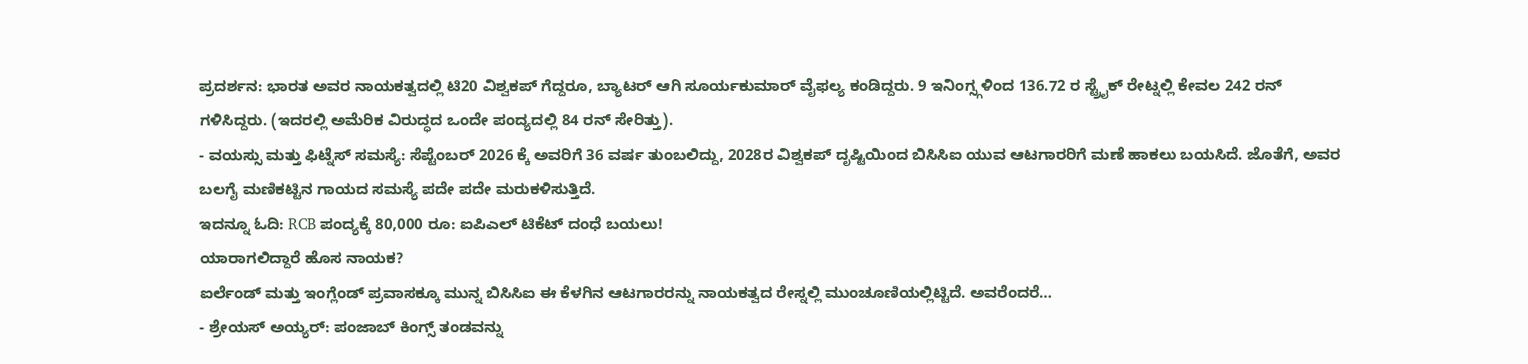ಪ್ರದರ್ಶನ: ಭಾರತ ಅವರ ನಾಯಕತ್ವದಲ್ಲಿ ಟಿ20 ವಿಶ್ವಕಪ್ ಗೆದ್ದರೂ, ಬ್ಯಾಟರ್ ಆಗಿ ಸೂರ್ಯಕುಮಾರ್ ವೈಫಲ್ಯ ಕಂಡಿದ್ದರು. 9 ಇನಿಂಗ್ಸ್ಗಳಿಂದ 136.72 ರ ಸ್ಟ್ರೈಕ್ ರೇಟ್ನಲ್ಲಿ ಕೇವಲ 242 ರನ್ ಗಳಿಸಿದ್ದರು. (ಇದರಲ್ಲಿ ಅಮೆರಿಕ ವಿರುದ್ಧದ ಒಂದೇ ಪಂದ್ಯದಲ್ಲಿ 84 ರನ್ ಸೇರಿತ್ತು).
- ವಯಸ್ಸು ಮತ್ತು ಫಿಟ್ನೆಸ್ ಸಮಸ್ಯೆ: ಸೆಪ್ಟೆಂಬರ್ 2026 ಕ್ಕೆ ಅವರಿಗೆ 36 ವರ್ಷ ತುಂಬಲಿದ್ದು, 2028ರ ವಿಶ್ವಕಪ್ ದೃಷ್ಟಿಯಿಂದ ಬಿಸಿಸಿಐ ಯುವ ಆಟಗಾರರಿಗೆ ಮಣೆ ಹಾಕಲು ಬಯಸಿದೆ. ಜೊತೆಗೆ, ಅವರ ಬಲಗೈ ಮಣಿಕಟ್ಟಿನ ಗಾಯದ ಸಮಸ್ಯೆ ಪದೇ ಪದೇ ಮರುಕಳಿಸುತ್ತಿದೆ.
ಇದನ್ನೂ ಓದಿ: RCB ಪಂದ್ಯಕ್ಕೆ 80,000 ರೂ: ಐಪಿಎಲ್ ಟಿಕೆಟ್ ದಂಧೆ ಬಯಲು!
ಯಾರಾಗಲಿದ್ದಾರೆ ಹೊಸ ನಾಯಕ?
ಐರ್ಲೆಂಡ್ ಮತ್ತು ಇಂಗ್ಲೆಂಡ್ ಪ್ರವಾಸಕ್ಕೂ ಮುನ್ನ ಬಿಸಿಸಿಐ ಈ ಕೆಳಗಿನ ಆಟಗಾರರನ್ನು ನಾಯಕತ್ವದ ರೇಸ್ನಲ್ಲಿ ಮುಂಚೂಣಿಯಲ್ಲಿಟ್ಟಿದೆ. ಅವರೆಂದರೆ…
- ಶ್ರೇಯಸ್ ಅಯ್ಯರ್: ಪಂಜಾಬ್ ಕಿಂಗ್ಸ್ ತಂಡವನ್ನು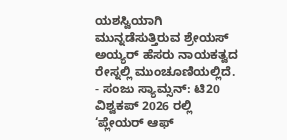ಯಶಸ್ವಿಯಾಗಿ ಮುನ್ನಡೆಸುತ್ತಿರುವ ಶ್ರೇಯಸ್ ಅಯ್ಯರ್ ಹೆಸರು ನಾಯಕತ್ವದ ರೇಸ್ನಲ್ಲಿ ಮುಂಚೂಣಿಯಲ್ಲಿದೆ.
- ಸಂಜು ಸ್ಯಾಮ್ಸನ್: ಟಿ20 ವಿಶ್ವಕಪ್ 2026 ರಲ್ಲಿ ‘ಪ್ಲೇಯರ್ ಆಫ್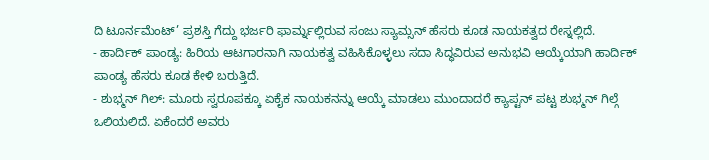ದಿ ಟೂರ್ನಮೆಂಟ್’ ಪ್ರಶಸ್ತಿ ಗೆದ್ದು ಭರ್ಜರಿ ಫಾರ್ಮ್ನಲ್ಲಿರುವ ಸಂಜು ಸ್ಯಾಮ್ಸನ್ ಹೆಸರು ಕೂಡ ನಾಯಕತ್ವದ ರೇಸ್ನಲ್ಲಿದೆ.
- ಹಾರ್ದಿಕ್ ಪಾಂಡ್ಯ: ಹಿರಿಯ ಆಟಗಾರನಾಗಿ ನಾಯಕತ್ವ ವಹಿಸಿಕೊಳ್ಳಲು ಸದಾ ಸಿದ್ಧವಿರುವ ಅನುಭವಿ ಆಯ್ಕೆಯಾಗಿ ಹಾರ್ದಿಕ್ ಪಾಂಡ್ಯ ಹೆಸರು ಕೂಡ ಕೇಳಿ ಬರುತ್ತಿದೆ.
- ಶುಭ್ಮನ್ ಗಿಲ್: ಮೂರು ಸ್ವರೂಪಕ್ಕೂ ಏಕೈಕ ನಾಯಕನನ್ನು ಆಯ್ಕೆ ಮಾಡಲು ಮುಂದಾದರೆ ಕ್ಯಾಪ್ಟನ್ ಪಟ್ಟ ಶುಭ್ಮನ್ ಗಿಲ್ಗೆ ಒಲಿಯಲಿದೆ. ಏಕೆಂದರೆ ಅವರು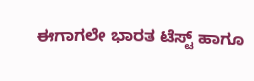ಈಗಾಗಲೇ ಭಾರತ ಟೆಸ್ಟ್ ಹಾಗೂ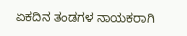ಏಕದಿನ ತಂಡಗಳ ನಾಯಕರಾಗಿ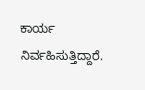ಕಾರ್ಯ ನಿರ್ವಹಿಸುತ್ತಿದ್ದಾರೆ.